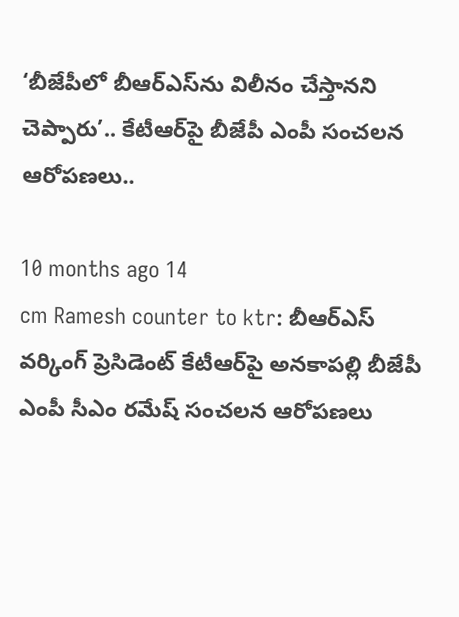‘బీజేపీలో బీఆర్ఎస్‌ను విలీనం చేస్తానని చెప్పారు’.. కేటీఆర్‌పై బీజేపీ ఎంపీ సంచలన ఆరోపణలు..

10 months ago 14
cm Ramesh counter to ktr: బీఆర్ఎస్ వర్కింగ్ ప్రెసిడెంట్ కేటీఆర్‌పై అనకాపల్లి బీజేపీ ఎంపీ సీఎం రమేష్ సంచలన ఆరోపణలు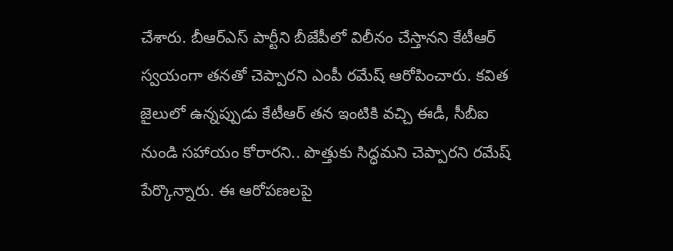చేశారు. బీఆర్ఎస్ పార్టీని బీజేపీలో విలీనం చేస్తానని కేటీఆర్ స్వయంగా తనతో చెప్పారని ఎంపీ రమేష్ ఆరోపించారు. కవిత జైలులో ఉన్నప్పుడు కేటీఆర్ తన ఇంటికి వచ్చి ఈడీ, సీబీఐ నుండి సహాయం కోరారని.. పొత్తుకు సిద్ధమని చెప్పారని రమేష్ పేర్కొన్నారు. ఈ ఆరోపణలపై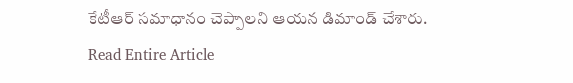కేటీఆర్ సమాధానం చెప్పాలని ఆయన డిమాండ్ చేశారు.
Read Entire Article